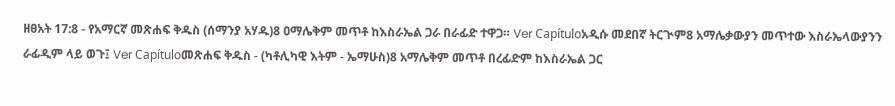ዘፀአት 17:8 - የአማርኛ መጽሐፍ ቅዱስ (ሰማንያ አሃዱ)8 ዐማሌቅም መጥቶ ከእስራኤል ጋራ በራፊድ ተዋጋ። Ver Capítuloአዲሱ መደበኛ ትርጒም8 አማሌቃውያን መጥተው እስራኤላውያንን ራፊዲም ላይ ወጉ፤ Ver Capítuloመጽሐፍ ቅዱስ - (ካቶሊካዊ እትም - ኤማሁስ)8 አማሌቅም መጥቶ በረፊድም ከእስራኤል ጋር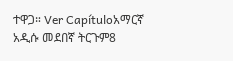ተዋጋ። Ver Capítuloአማርኛ አዲሱ መደበኛ ትርጉም8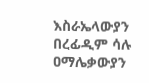እስራኤላውያን በረፊዲም ሳሉ ዐማሌቃውያን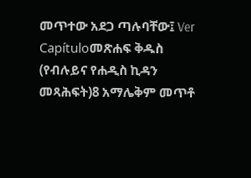መጥተው አደጋ ጣሉባቸው፤ Ver Capítuloመጽሐፍ ቅዱስ (የብሉይና የሐዲስ ኪዳን መጻሕፍት)8 አማሌቅም መጥቶ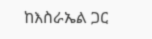ከእስራኤል ጋር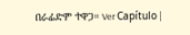በራፊድም ተዋጋ። Ver Capítulo |